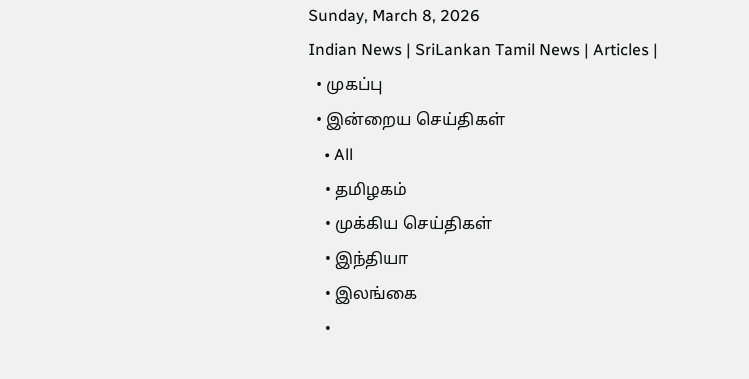Sunday, March 8, 2026
Indian News | SriLankan Tamil News | Articles |
  • முகப்பு
  • இன்றைய செய்திகள்
    • All
    • தமிழகம்
    • முக்கிய செய்திகள்
    • இந்தியா
    • இலங்கை
    •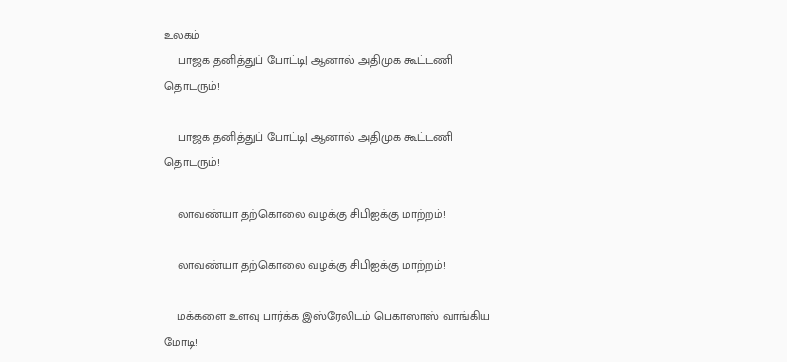உலகம்
    பாஜக தனித்துப் போட்டி| ஆனால் அதிமுக கூட்டணி தொடரும்!

    பாஜக தனித்துப் போட்டி| ஆனால் அதிமுக கூட்டணி தொடரும்!

    லாவண்யா தற்கொலை வழக்கு சிபிஐக்கு மாற்றம்!

    லாவண்யா தற்கொலை வழக்கு சிபிஐக்கு மாற்றம்!

    மக்களை உளவு பார்க்க இஸ்ரேலிடம் பெகாஸாஸ் வாங்கிய மோடி!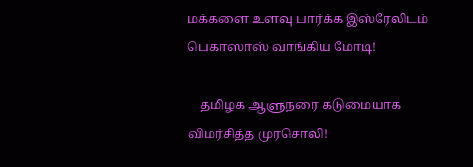மக்களை உளவு பார்க்க இஸ்ரேலிடம் பெகாஸாஸ் வாங்கிய மோடி!

    தமிழக ஆளுநரை கடுமையாக விமர்சித்த முரசொலி!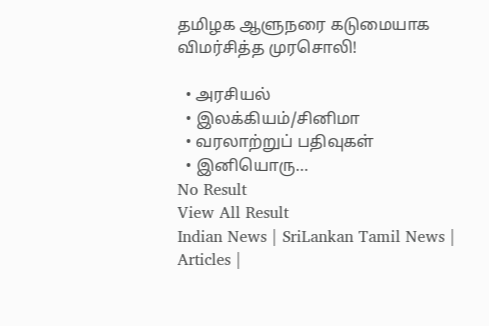தமிழக ஆளுநரை கடுமையாக விமர்சித்த முரசொலி!

  • அரசியல்
  • இலக்கியம்/சினிமா
  • வரலாற்றுப் பதிவுகள்
  • இனியொரு…
No Result
View All Result
Indian News | SriLankan Tamil News | Articles |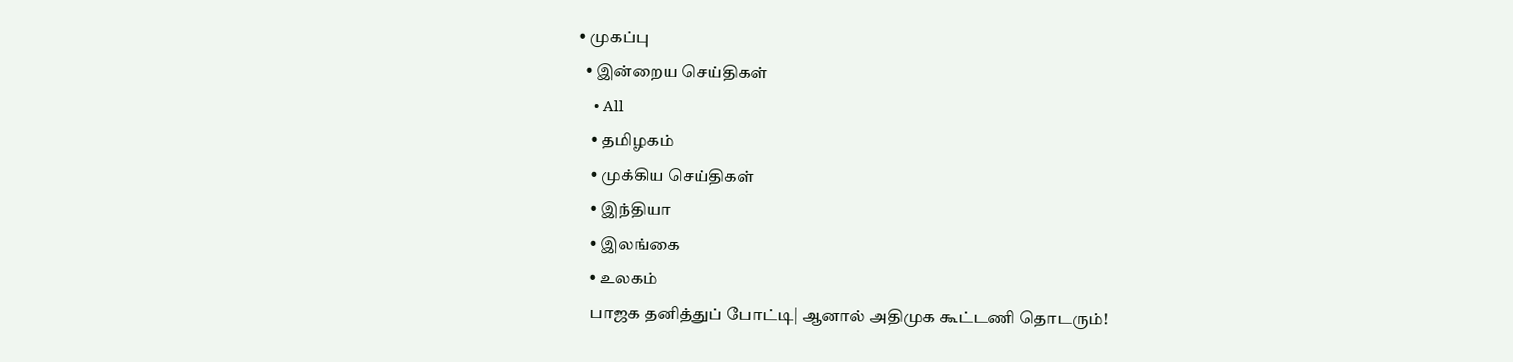• முகப்பு
  • இன்றைய செய்திகள்
    • All
    • தமிழகம்
    • முக்கிய செய்திகள்
    • இந்தியா
    • இலங்கை
    • உலகம்
    பாஜக தனித்துப் போட்டி| ஆனால் அதிமுக கூட்டணி தொடரும்!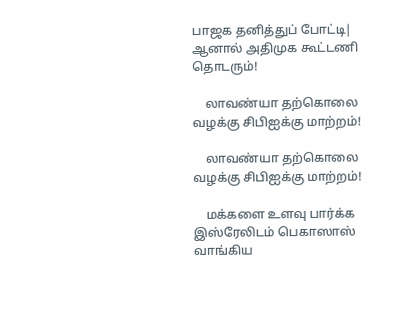பாஜக தனித்துப் போட்டி| ஆனால் அதிமுக கூட்டணி தொடரும்!

    லாவண்யா தற்கொலை வழக்கு சிபிஐக்கு மாற்றம்!

    லாவண்யா தற்கொலை வழக்கு சிபிஐக்கு மாற்றம்!

    மக்களை உளவு பார்க்க இஸ்ரேலிடம் பெகாஸாஸ் வாங்கிய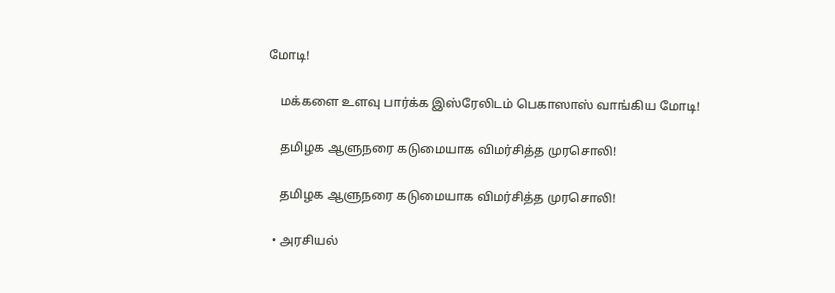மோடி!

    மக்களை உளவு பார்க்க இஸ்ரேலிடம் பெகாஸாஸ் வாங்கிய மோடி!

    தமிழக ஆளுநரை கடுமையாக விமர்சித்த முரசொலி!

    தமிழக ஆளுநரை கடுமையாக விமர்சித்த முரசொலி!

  • அரசியல்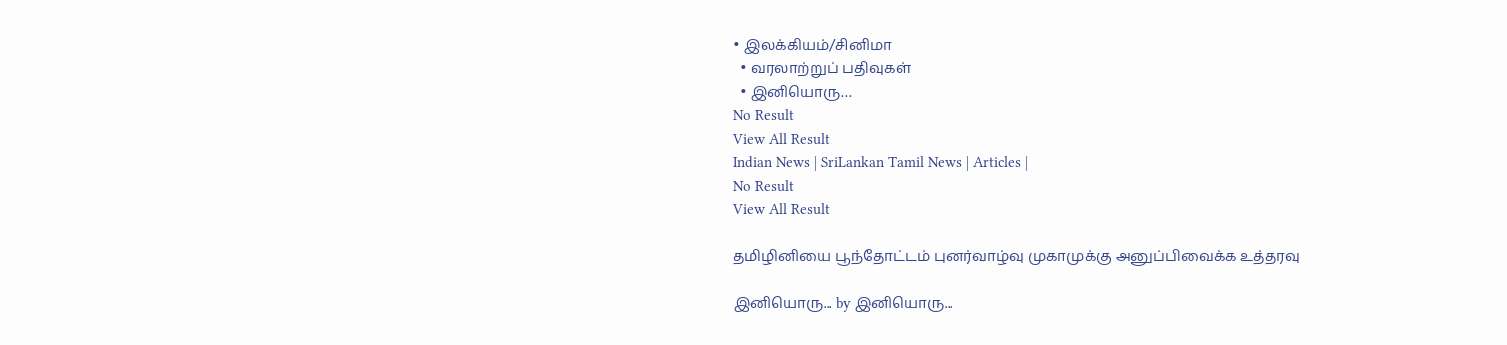• இலக்கியம்/சினிமா
  • வரலாற்றுப் பதிவுகள்
  • இனியொரு…
No Result
View All Result
Indian News | SriLankan Tamil News | Articles |
No Result
View All Result

தமிழினியை பூந்தோட்டம் புனர்வாழ்வு முகாமுக்கு அனுப்பிவைக்க உத்தரவு

இனியொரு... by இனியொரு...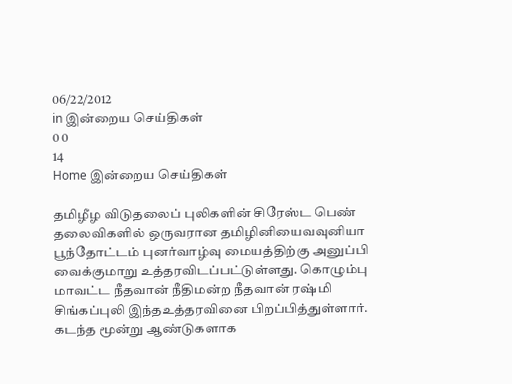06/22/2012
in இன்றைய செய்திகள்
0 0
14
Home இன்றைய செய்திகள்

தமிழீழ விடுதலைப் புலிகளின் சிரேஸ்ட பெண் தலைவிகளில் ஒருவரான தமிழினியைவவுனியா பூந்தோட்டம் புனர்வாழ்வு மையத்திற்கு அனுப்பி வைக்குமாறு உத்தரவிடப்பட்டுள்ளது. கொழும்பு மாவட்ட நீதவான் நீதிமன்ற நீதவான் ரஷ்மி சிங்கப்புலி இந்தஉத்தரவினை பிறப்பித்துள்ளார். கடந்த மூன்று ஆண்டுகளாக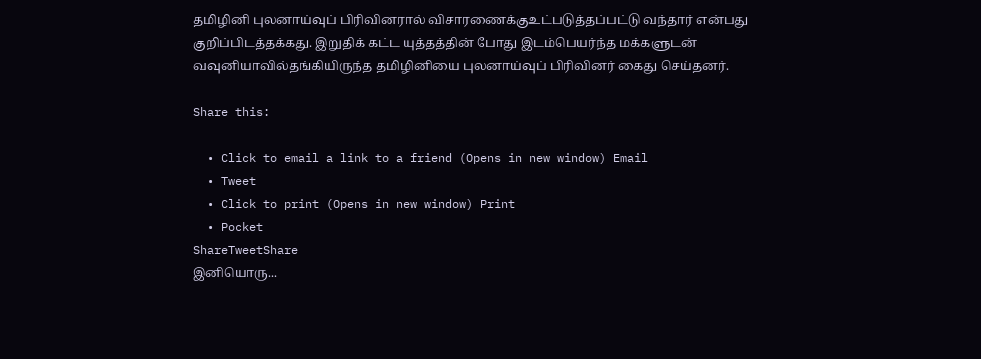தமிழினி புலனாய்வுப் பிரிவினரால் விசாரணைக்குஉட்படுத்தப்பட்டு வந்தார் என்பது குறிப்பிடத்தக்கது. இறுதிக் கட்ட யுத்தத்தின் போது இடம்பெயர்ந்த மக்களுடன் வவுனியாவில்தங்கியிருந்த தமிழினியை புலனாய்வுப் பிரிவினர் கைது செய்தனர்.

Share this:

  • Click to email a link to a friend (Opens in new window) Email
  • Tweet
  • Click to print (Opens in new window) Print
  • Pocket
ShareTweetShare
இனியொரு...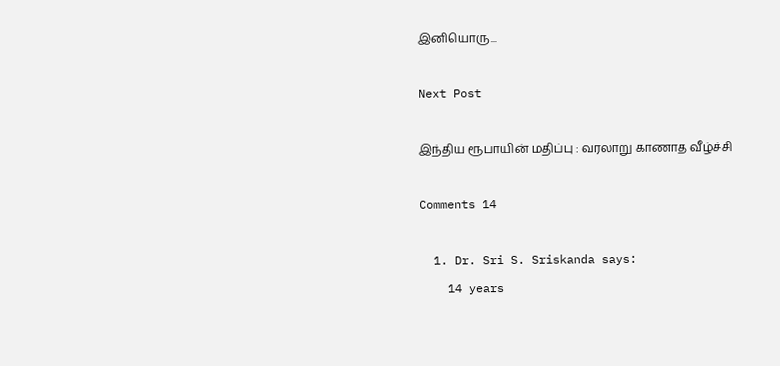இனியொரு...

Next Post

இந்திய ரூபாயின் மதிப்பு : வரலாறு காணாத வீழ்ச்சி

Comments 14

  1. Dr. Sri S. Sriskanda says:
    14 years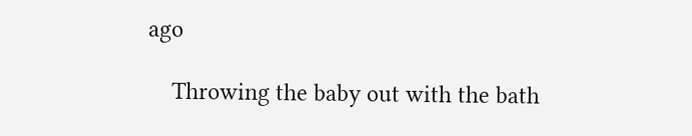ago

    Throwing the baby out with the bath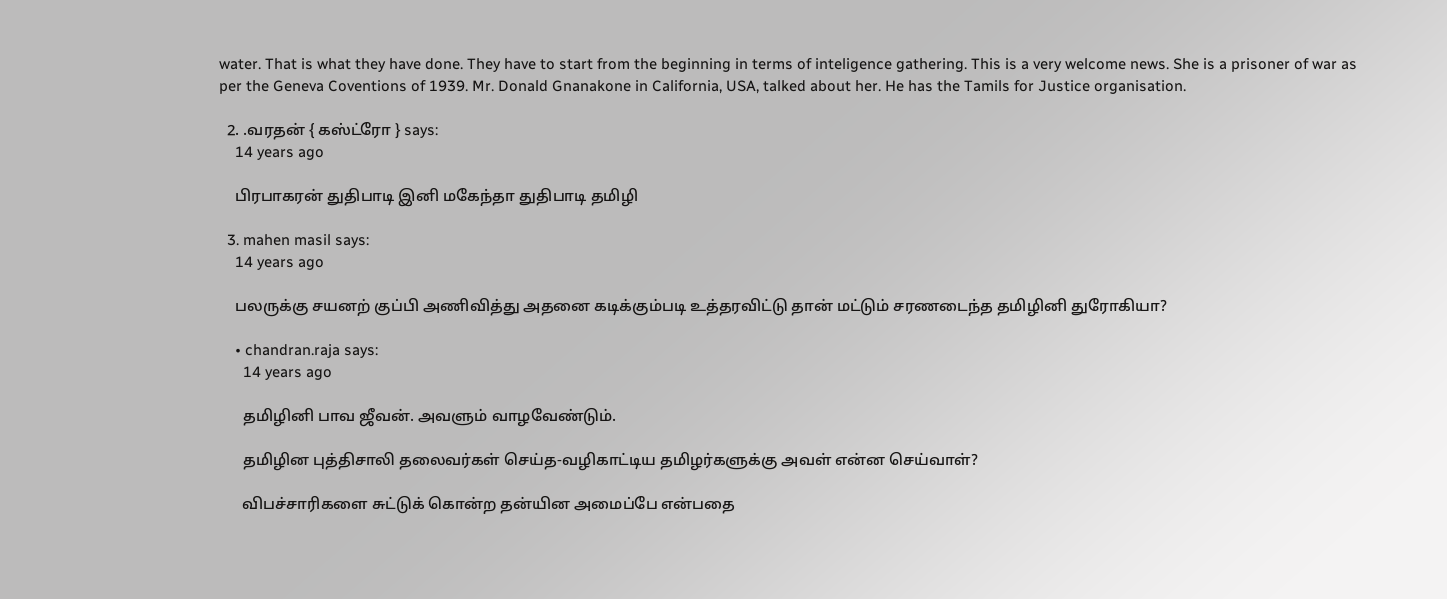water. That is what they have done. They have to start from the beginning in terms of inteligence gathering. This is a very welcome news. She is a prisoner of war as per the Geneva Coventions of 1939. Mr. Donald Gnanakone in California, USA, talked about her. He has the Tamils for Justice organisation.

  2. .வரதன் { கஸ்ட்ரோ } says:
    14 years ago

    பிரபாகரன் துதிபாடி இனி மகேந்தா துதிபாடி தமிழி

  3. mahen masil says:
    14 years ago

    பலருக்கு சயனற் குப்பி அணிவித்து அதனை கடிக்கும்படி உத்தரவிட்டு தான் மட்டும் சரணடைந்த தமிழினி துரோகியா?

    • chandran.raja says:
      14 years ago

      தமிழினி பாவ ஜீவன். அவளும் வாழவேண்டும்.

      தமிழின புத்திசாலி தலைவர்கள் செய்த-வழிகாட்டிய தமிழர்களுக்கு அவள் என்ன செய்வாள்?

      விபச்சாரிகளை சுட்டுக் கொன்ற தன்யின அமைப்பே என்பதை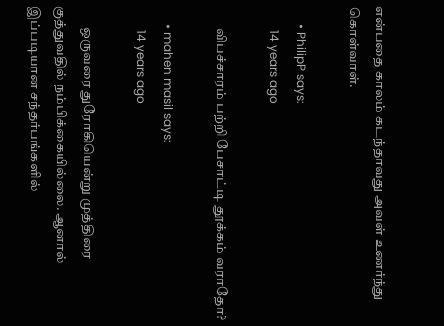என்பதை காலம் கடந்தாவது அவள் உணர்ந்து கொள்வாள்.

      • PhilipP says:
        14 years ago

        விபச்சாரம் பற்றி பேசாட்டி தூக்கம் வராதோ?

      • mahen masil says:
        14 years ago

        ஒருவரை துரோகியென்று முத்திரை குத்துவதில் நம்பிக்கையில்லை. ஆனால் இப்படியான சந்தர்பங்களில்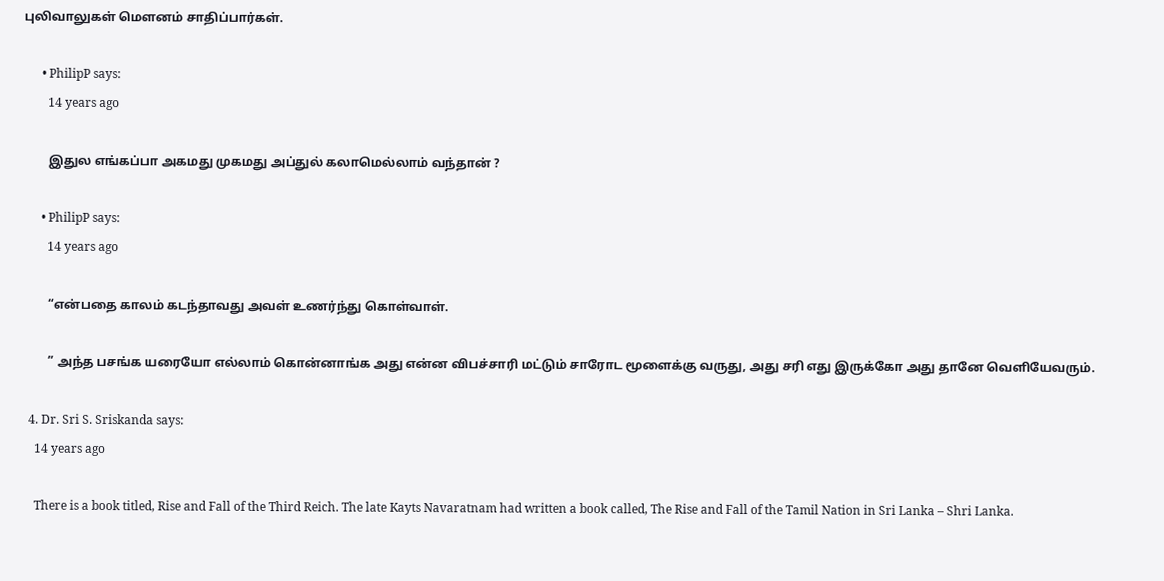புலிவாலுகள் மெளனம் சாதிப்பார்கள்.

      • PhilipP says:
        14 years ago

        இதுல எங்கப்பா அகமது முகமது அப்துல் கலாமெல்லாம் வந்தான் ?

      • PhilipP says:
        14 years ago

        “என்பதை காலம் கடந்தாவது அவள் உணர்ந்து கொள்வாள்.

        ” அந்த பசங்க யரையோ எல்லாம் கொன்னாங்க அது என்ன விபச்சாரி மட்டும் சாரோட மூளைக்கு வருது, அது சரி எது இருக்கோ அது தானே வெளியேவரும்.

  4. Dr. Sri S. Sriskanda says:
    14 years ago

    There is a book titled, Rise and Fall of the Third Reich. The late Kayts Navaratnam had written a book called, The Rise and Fall of the Tamil Nation in Sri Lanka – Shri Lanka.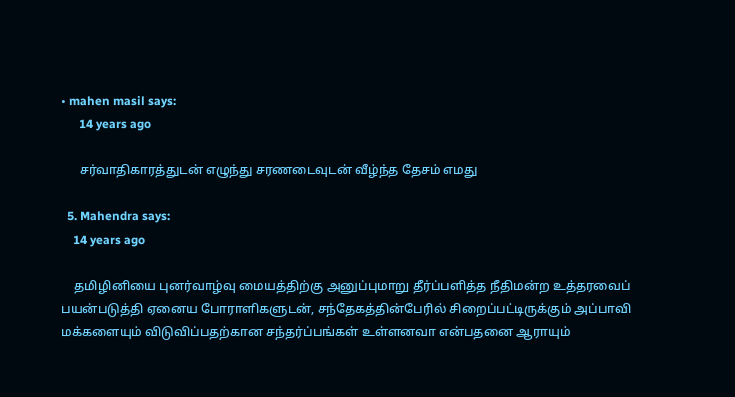• mahen masil says:
      14 years ago

      சர்வாதிகாரத்துடன் எழுந்து சரணடைவுடன் வீழ்ந்த தேசம் எமது

  5. Mahendra says:
    14 years ago

    தமிழினியை புனர்வாழ்வு மையத்திற்கு அனுப்புமாறு தீர்ப்பளித்த நீதிமன்ற உத்தரவைப் பயன்படுத்தி ஏனைய போராளிகளுடன், சந்தேகத்தின்பேரில் சிறைப்பட்டிருக்கும் அப்பாவி மக்களையும் விடுவிப்பதற்கான சந்தர்ப்பங்கள் உள்ளனவா என்பதனை ஆராயும்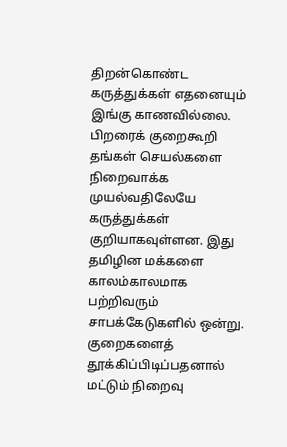திறன்கொண்ட கருத்துக்கள் எதனையும் இங்கு காணவில்லை. பிறரைக் குறைகூறி தங்கள் செயல்களை நிறைவாக்க முயல்வதிலேயே கருத்துக்கள் குறியாகவுள்ளன. இது தமிழின மக்களை காலம்காலமாக பற்றிவரும் சாபக்கேடுகளில் ஒன்று. குறைகளைத் தூக்கிப்பிடிப்பதனால் மட்டும் நிறைவு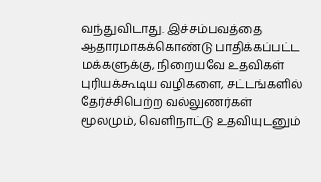வந்துவிடாது. இச்சம்பவத்தை ஆதாரமாகக்கொண்டு பாதிக்கப்பட்ட மக்களுக்கு, நிறையவே உதவிகள் புரியக்கூடிய வழிகளை, சட்டங்களில் தேர்ச்சிபெற்ற வல்லுணர்கள் மூலமும், வெளிநாட்டு உதவியுடனும்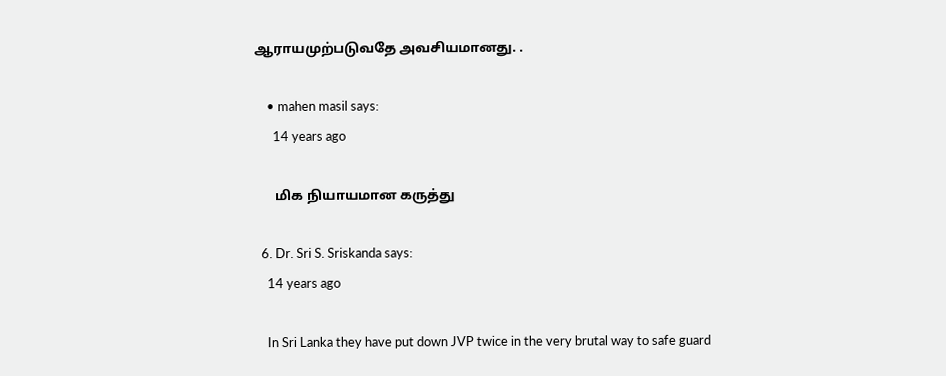ஆராயமுற்படுவதே அவசியமானது. .

    • mahen masil says:
      14 years ago

      மிக நியாயமான கருத்து

  6. Dr. Sri S. Sriskanda says:
    14 years ago

    In Sri Lanka they have put down JVP twice in the very brutal way to safe guard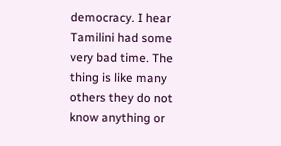democracy. I hear Tamilini had some very bad time. The thing is like many others they do not know anything or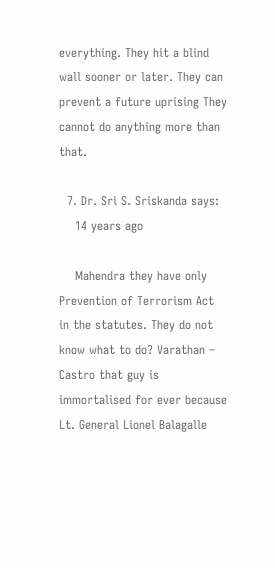everything. They hit a blind wall sooner or later. They can prevent a future uprising They cannot do anything more than that.

  7. Dr. Sri S. Sriskanda says:
    14 years ago

    Mahendra they have only Prevention of Terrorism Act in the statutes. They do not know what to do? Varathan – Castro that guy is immortalised for ever because Lt. General Lionel Balagalle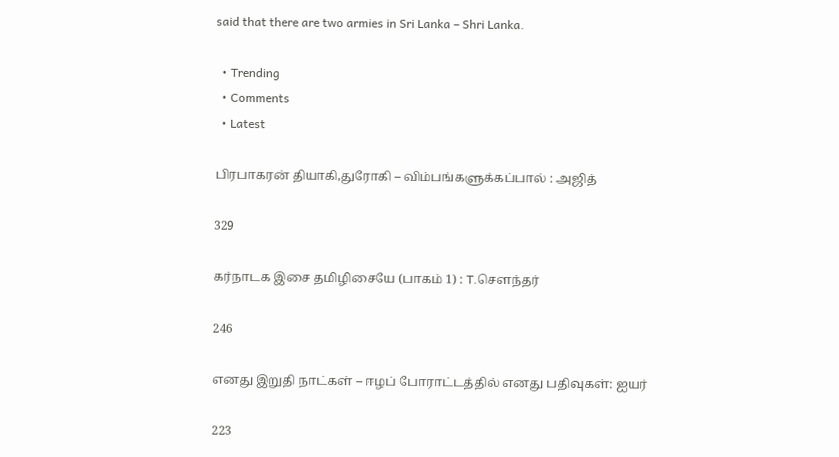said that there are two armies in Sri Lanka – Shri Lanka.

  • Trending
  • Comments
  • Latest

பிரபாகரன் தியாகி,துரோகி – விம்பங்களுக்கப்பால் : அஜித்

329

கர்நாடக இசை தமிழிசையே (பாகம் 1) : T.செளந்தர்

246

எனது இறுதி நாட்கள் – ஈழப் போராட்டத்தில் எனது பதிவுகள்: ஐயர்

223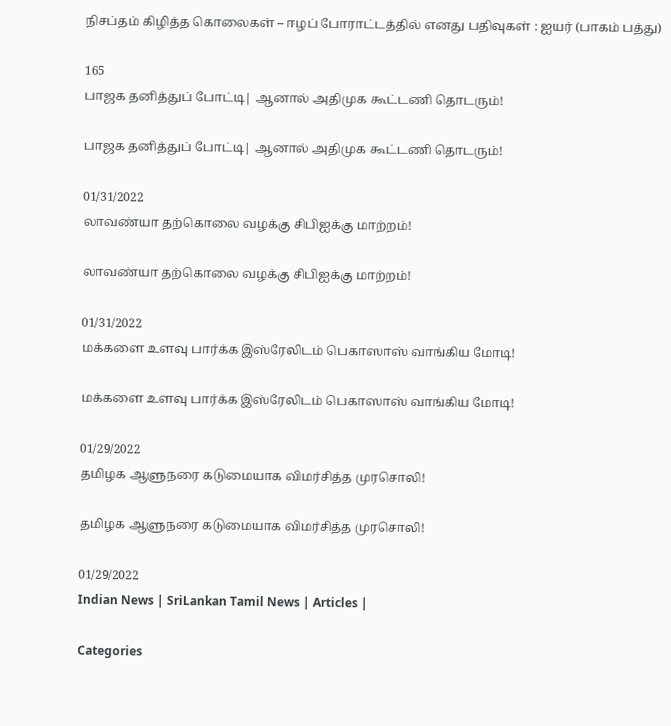நிசப்தம் கிழித்த கொலைகள் – ஈழப் போராட்டத்தில் எனது பதிவுகள் : ஐயர் (பாகம் பத்து)

165
பாஜக தனித்துப் போட்டி| ஆனால் அதிமுக கூட்டணி தொடரும்!

பாஜக தனித்துப் போட்டி| ஆனால் அதிமுக கூட்டணி தொடரும்!

01/31/2022
லாவண்யா தற்கொலை வழக்கு சிபிஐக்கு மாற்றம்!

லாவண்யா தற்கொலை வழக்கு சிபிஐக்கு மாற்றம்!

01/31/2022
மக்களை உளவு பார்க்க இஸ்ரேலிடம் பெகாஸாஸ் வாங்கிய மோடி!

மக்களை உளவு பார்க்க இஸ்ரேலிடம் பெகாஸாஸ் வாங்கிய மோடி!

01/29/2022
தமிழக ஆளுநரை கடுமையாக விமர்சித்த முரசொலி!

தமிழக ஆளுநரை கடுமையாக விமர்சித்த முரசொலி!

01/29/2022
Indian News | SriLankan Tamil News | Articles |

Categories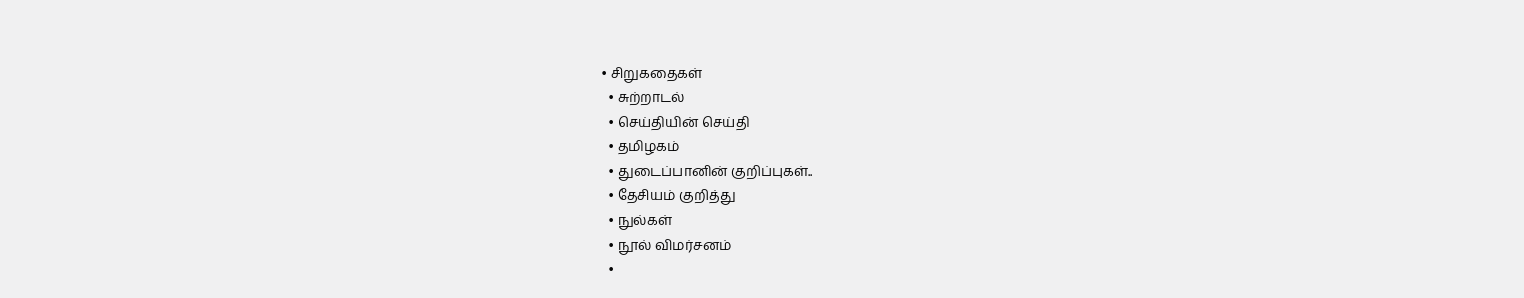• சிறுகதைகள்
  • சுற்றாடல்
  • செய்தியின் செய்தி
  • தமிழகம்
  • துடைப்பானின் குறிப்புகள்..
  • தேசியம் குறித்து
  • நுல்கள்
  • நூல் விமர்சனம்
  •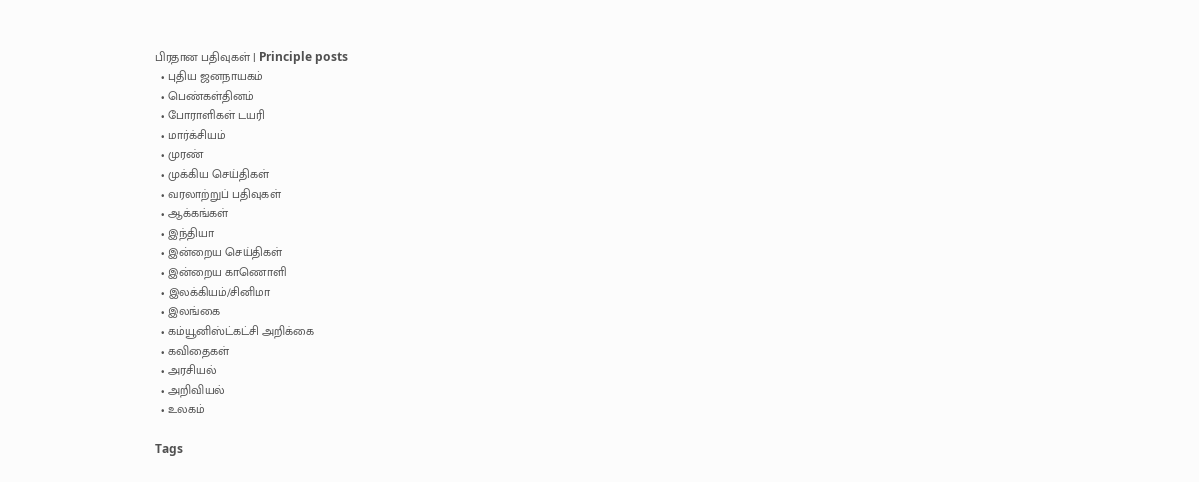பிரதான பதிவுகள் | Principle posts
  • புதிய ஜனநாயகம்
  • பெண்கள்தினம்
  • போராளிகள் டயரி
  • மார்க்சியம்
  • முரண்
  • முக்கிய செய்திகள்
  • வரலாற்றுப் பதிவுகள்
  • ஆக்கங்கள்
  • இந்தியா
  • இன்றைய செய்திகள்
  • இன்றைய காணொளி
  • இலக்கியம்/சினிமா
  • இலங்கை
  • கம்யூனிஸ்ட்கட்சி அறிக்கை
  • கவிதைகள்
  • அரசியல்
  • அறிவியல்
  • உலகம்

Tags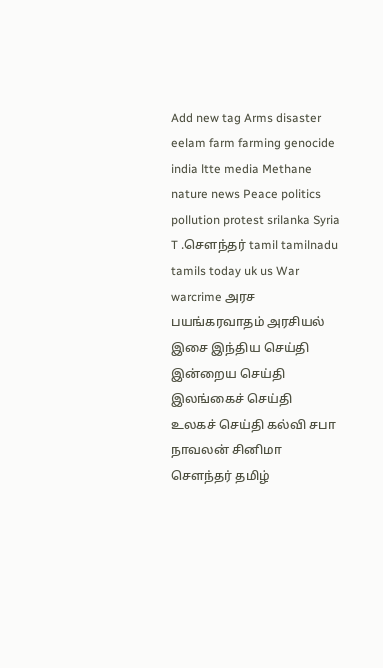Add new tag Arms disaster eelam farm farming genocide india ltte media Methane nature news Peace politics pollution protest srilanka Syria T .சௌந்தர் tamil tamilnadu tamils today uk us War warcrime அரச பயங்கரவாதம் அரசியல் இசை இந்திய செய்தி இன்றைய செய்தி இலங்கைச் செய்தி உலகச் செய்தி கல்வி சபா நாவலன் சினிமா சௌந்தர் தமிழ்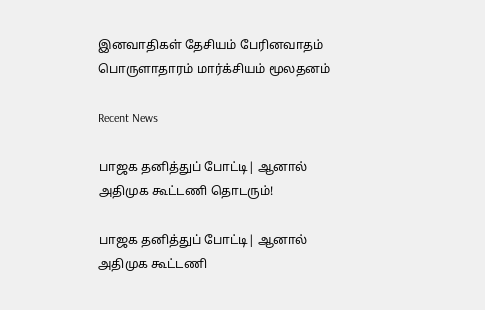இனவாதிகள் தேசியம் பேரினவாதம் பொருளாதாரம் மார்க்சியம் மூலதனம்

Recent News

பாஜக தனித்துப் போட்டி| ஆனால் அதிமுக கூட்டணி தொடரும்!

பாஜக தனித்துப் போட்டி| ஆனால் அதிமுக கூட்டணி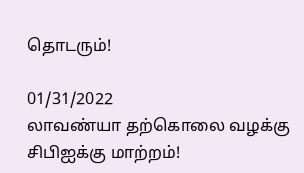தொடரும்!

01/31/2022
லாவண்யா தற்கொலை வழக்கு சிபிஐக்கு மாற்றம்!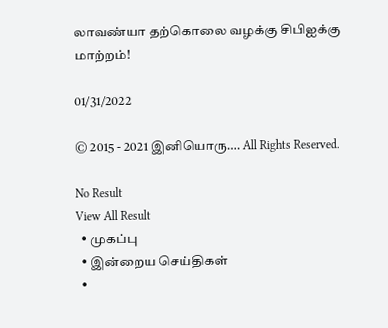லாவண்யா தற்கொலை வழக்கு சிபிஐக்கு மாற்றம்!

01/31/2022

© 2015 - 2021 இனியொரு…. All Rights Reserved.

No Result
View All Result
  • முகப்பு
  • இன்றைய செய்திகள்
  •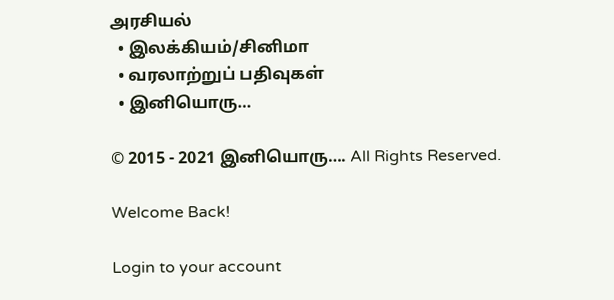அரசியல்
  • இலக்கியம்/சினிமா
  • வரலாற்றுப் பதிவுகள்
  • இனியொரு…

© 2015 - 2021 இனியொரு…. All Rights Reserved.

Welcome Back!

Login to your account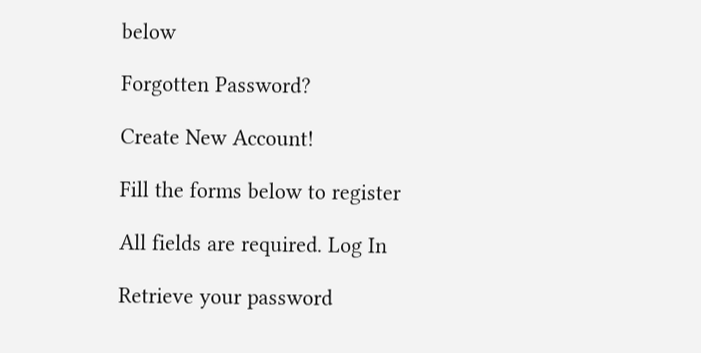below

Forgotten Password?

Create New Account!

Fill the forms below to register

All fields are required. Log In

Retrieve your password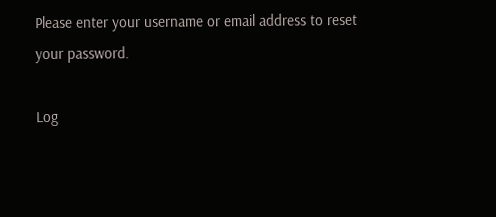Please enter your username or email address to reset your password.

Log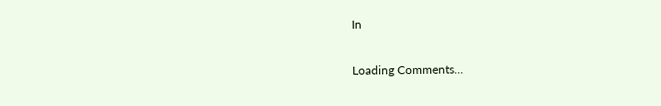In


Loading Comments...